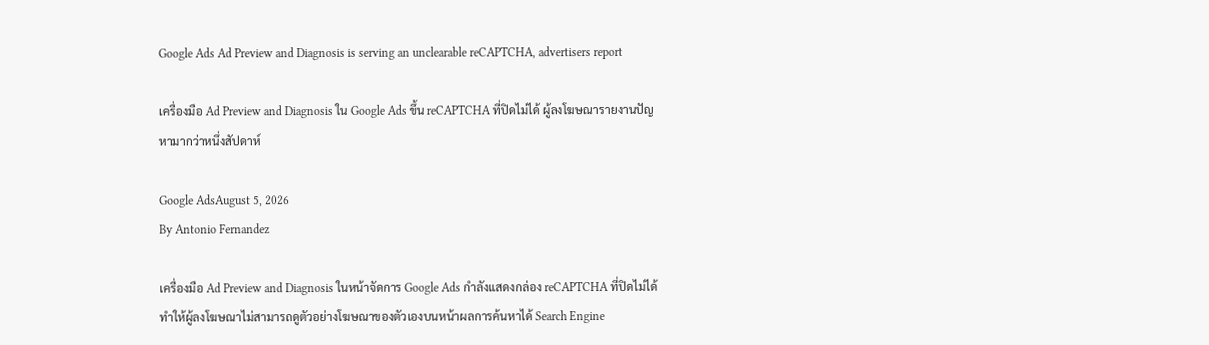Google Ads Ad Preview and Diagnosis is serving an unclearable reCAPTCHA, advertisers report

เครื่องมือ Ad Preview and Diagnosis ใน Google Ads ขึ้น reCAPTCHA ที่ปิดไม่ได้ ผู้ลงโฆษณารายงานปัญหามากว่าหนึ่งสัปดาห์

Google AdsAugust 5, 2026
By Antonio Fernandez

เครื่องมือ Ad Preview and Diagnosis ในหน้าจัดการ Google Ads กำลังแสดงกล่อง reCAPTCHA ที่ปิดไม่ได้ ทำให้ผู้ลงโฆษณาไม่สามารถดูตัวอย่างโฆษณาของตัวเองบนหน้าผลการค้นหาได้ Search Engine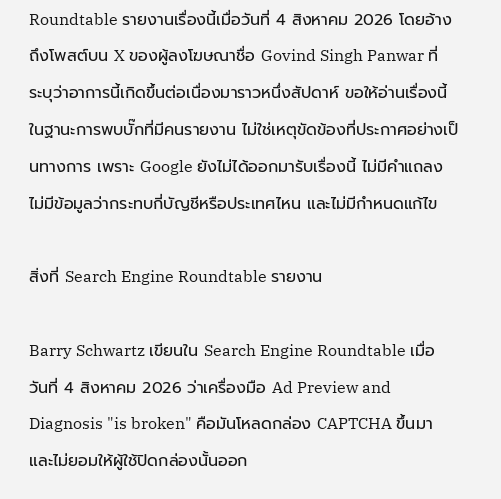Roundtable รายงานเรื่องนี้เมื่อวันที่ 4 สิงหาคม 2026 โดยอ้างถึงโพสต์บน X ของผู้ลงโฆษณาชื่อ Govind Singh Panwar ที่ระบุว่าอาการนี้เกิดขึ้นต่อเนื่องมาราวหนึ่งสัปดาห์ ขอให้อ่านเรื่องนี้ในฐานะการพบบั๊กที่มีคนรายงาน ไม่ใช่เหตุขัดข้องที่ประกาศอย่างเป็นทางการ เพราะ Google ยังไม่ได้ออกมารับเรื่องนี้ ไม่มีคำแถลง ไม่มีข้อมูลว่ากระทบกี่บัญชีหรือประเทศไหน และไม่มีกำหนดแก้ไข

สิ่งที่ Search Engine Roundtable รายงาน

Barry Schwartz เขียนใน Search Engine Roundtable เมื่อวันที่ 4 สิงหาคม 2026 ว่าเครื่องมือ Ad Preview and Diagnosis "is broken" คือมันโหลดกล่อง CAPTCHA ขึ้นมาและไม่ยอมให้ผู้ใช้ปิดกล่องนั้นออก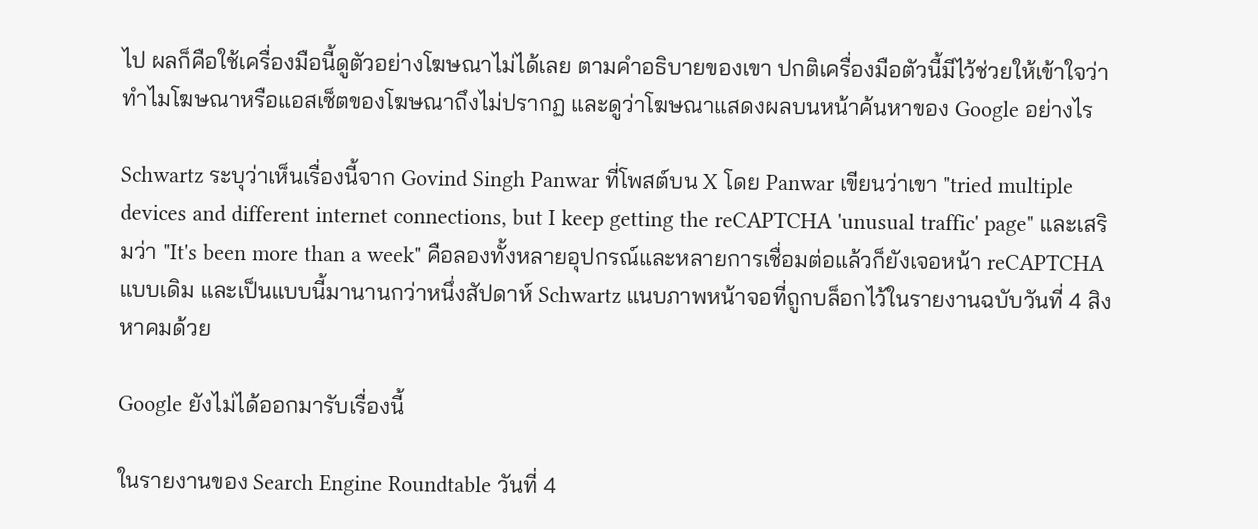ไป ผลก็คือใช้เครื่องมือนี้ดูตัวอย่างโฆษณาไม่ได้เลย ตามคำอธิบายของเขา ปกติเครื่องมือตัวนี้มีไว้ช่วยให้เข้าใจว่าทำไมโฆษณาหรือแอสเซ็ตของโฆษณาถึงไม่ปรากฏ และดูว่าโฆษณาแสดงผลบนหน้าค้นหาของ Google อย่างไร

Schwartz ระบุว่าเห็นเรื่องนี้จาก Govind Singh Panwar ที่โพสต์บน X โดย Panwar เขียนว่าเขา "tried multiple devices and different internet connections, but I keep getting the reCAPTCHA 'unusual traffic' page" และเสริมว่า "It's been more than a week" คือลองทั้งหลายอุปกรณ์และหลายการเชื่อมต่อแล้วก็ยังเจอหน้า reCAPTCHA แบบเดิม และเป็นแบบนี้มานานกว่าหนึ่งสัปดาห์ Schwartz แนบภาพหน้าจอที่ถูกบล็อกไว้ในรายงานฉบับวันที่ 4 สิงหาคมด้วย

Google ยังไม่ได้ออกมารับเรื่องนี้

ในรายงานของ Search Engine Roundtable วันที่ 4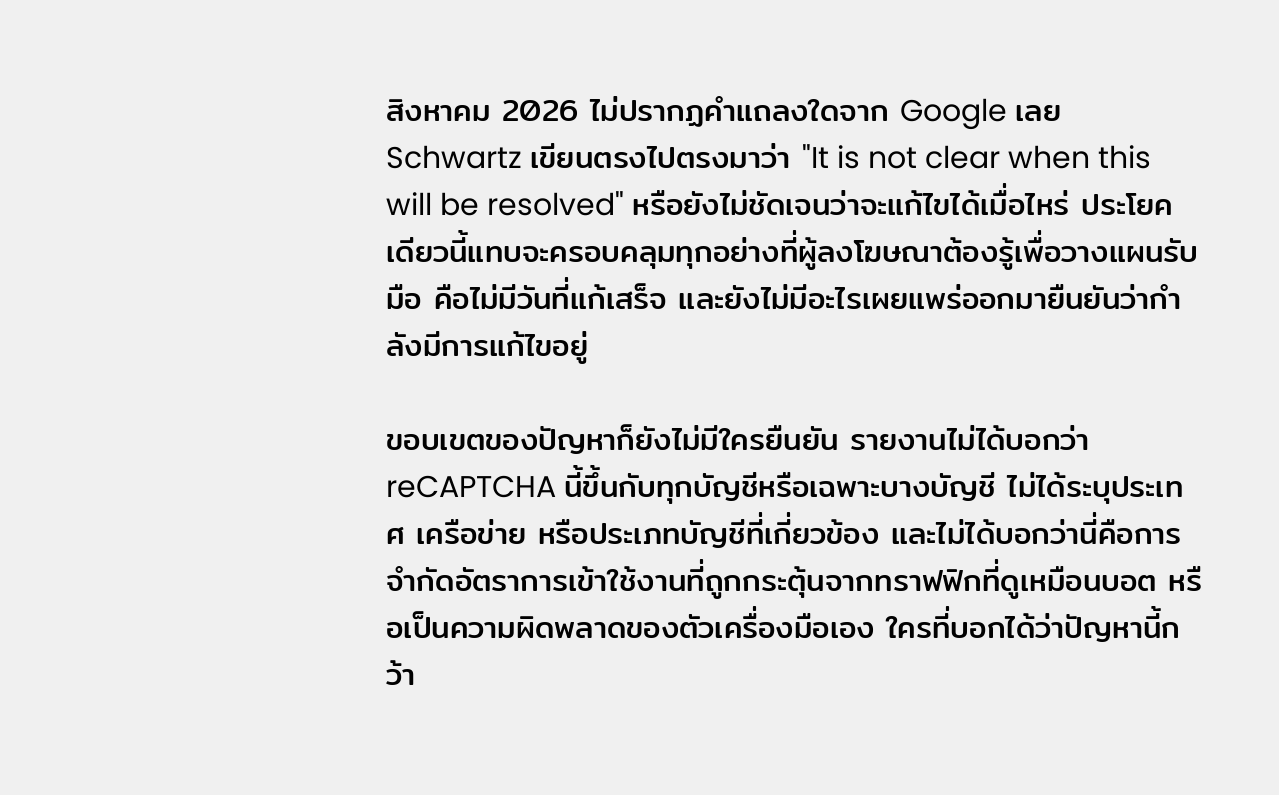สิงหาคม 2026 ไม่ปรากฏคำแถลงใดจาก Google เลย Schwartz เขียนตรงไปตรงมาว่า "It is not clear when this will be resolved" หรือยังไม่ชัดเจนว่าจะแก้ไขได้เมื่อไหร่ ประโยคเดียวนี้แทบจะครอบคลุมทุกอย่างที่ผู้ลงโฆษณาต้องรู้เพื่อวางแผนรับมือ คือไม่มีวันที่แก้เสร็จ และยังไม่มีอะไรเผยแพร่ออกมายืนยันว่ากำลังมีการแก้ไขอยู่

ขอบเขตของปัญหาก็ยังไม่มีใครยืนยัน รายงานไม่ได้บอกว่า reCAPTCHA นี้ขึ้นกับทุกบัญชีหรือเฉพาะบางบัญชี ไม่ได้ระบุประเทศ เครือข่าย หรือประเภทบัญชีที่เกี่ยวข้อง และไม่ได้บอกว่านี่คือการจำกัดอัตราการเข้าใช้งานที่ถูกกระตุ้นจากทราฟฟิกที่ดูเหมือนบอต หรือเป็นความผิดพลาดของตัวเครื่องมือเอง ใครที่บอกได้ว่าปัญหานี้กว้า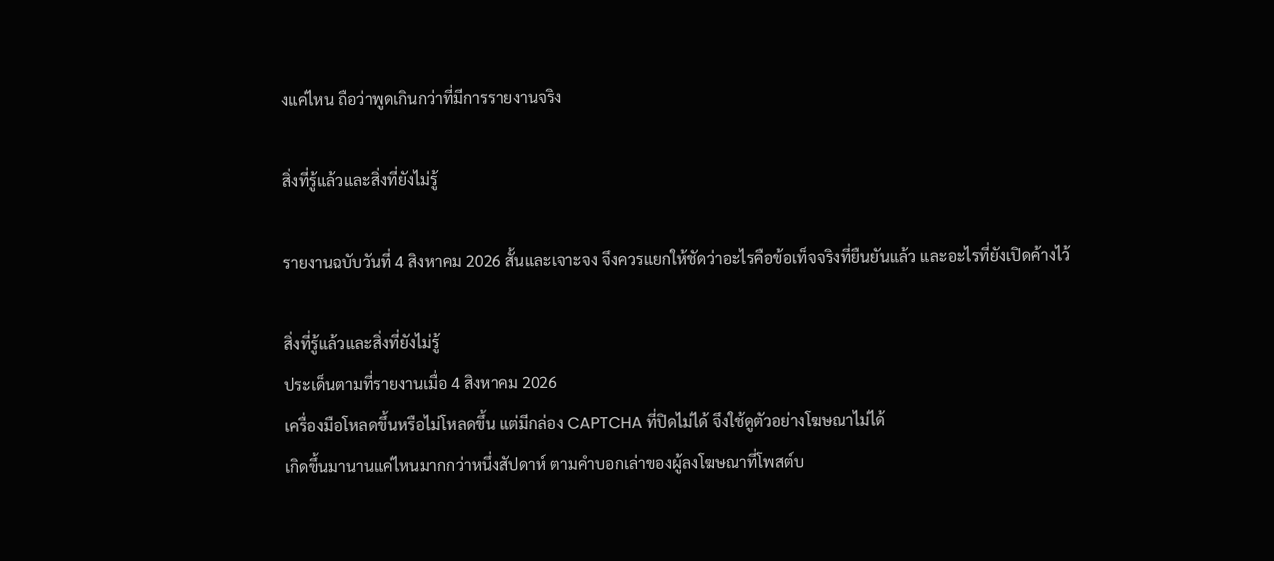งแค่ไหน ถือว่าพูดเกินกว่าที่มีการรายงานจริง

สิ่งที่รู้แล้วและสิ่งที่ยังไม่รู้

รายงานฉบับวันที่ 4 สิงหาคม 2026 สั้นและเจาะจง จึงควรแยกให้ชัดว่าอะไรคือข้อเท็จจริงที่ยืนยันแล้ว และอะไรที่ยังเปิดค้างไว้

สิ่งที่รู้แล้วและสิ่งที่ยังไม่รู้
ประเด็นตามที่รายงานเมื่อ 4 สิงหาคม 2026
เครื่องมือโหลดขึ้นหรือไม่โหลดขึ้น แต่มีกล่อง CAPTCHA ที่ปิดไม่ได้ จึงใช้ดูตัวอย่างโฆษณาไม่ได้
เกิดขึ้นมานานแค่ไหนมากกว่าหนึ่งสัปดาห์ ตามคำบอกเล่าของผู้ลงโฆษณาที่โพสต์บ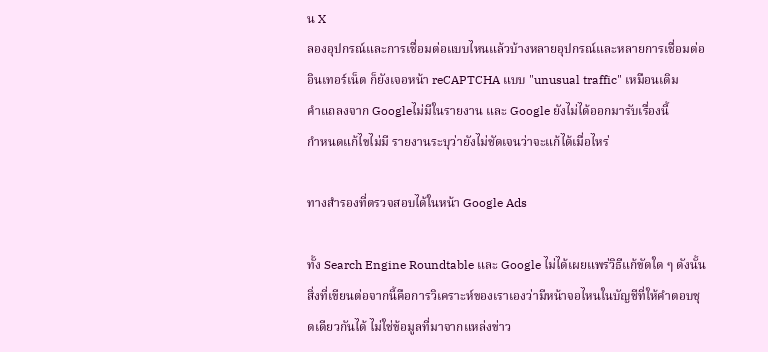น X
ลองอุปกรณ์และการเชื่อมต่อแบบไหนแล้วบ้างหลายอุปกรณ์และหลายการเชื่อมต่ออินเทอร์เน็ต ก็ยังเจอหน้า reCAPTCHA แบบ "unusual traffic" เหมือนเดิม
คำแถลงจาก Googleไม่มีในรายงาน และ Google ยังไม่ได้ออกมารับเรื่องนี้
กำหนดแก้ไขไม่มี รายงานระบุว่ายังไม่ชัดเจนว่าจะแก้ได้เมื่อไหร่

ทางสำรองที่ตรวจสอบได้ในหน้า Google Ads

ทั้ง Search Engine Roundtable และ Google ไม่ได้เผยแพร่วิธีแก้ขัดใด ๆ ดังนั้นสิ่งที่เขียนต่อจากนี้คือการวิเคราะห์ของเราเองว่ามีหน้าจอไหนในบัญชีที่ให้คำตอบชุดเดียวกันได้ ไม่ใช่ข้อมูลที่มาจากแหล่งข่าว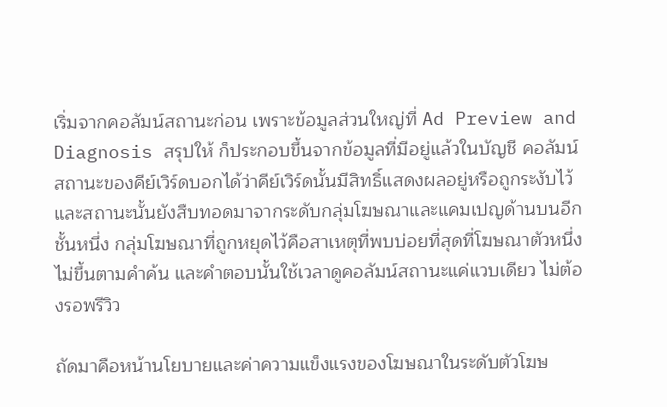เริ่มจากคอลัมน์สถานะก่อน เพราะข้อมูลส่วนใหญ่ที่ Ad Preview and Diagnosis สรุปให้ ก็ประกอบขึ้นจากข้อมูลที่มีอยู่แล้วในบัญชี คอลัมน์สถานะของคีย์เวิร์ดบอกได้ว่าคีย์เวิร์ดนั้นมีสิทธิ์แสดงผลอยู่หรือถูกระงับไว้ และสถานะนั้นยังสืบทอดมาจากระดับกลุ่มโฆษณาและแคมเปญด้านบนอีกชั้นหนึ่ง กลุ่มโฆษณาที่ถูกหยุดไว้คือสาเหตุที่พบบ่อยที่สุดที่โฆษณาตัวหนึ่งไม่ขึ้นตามคำค้น และคำตอบนั้นใช้เวลาดูคอลัมน์สถานะแค่แวบเดียว ไม่ต้องรอพรีวิว

ถัดมาคือหน้านโยบายและค่าความแข็งแรงของโฆษณาในระดับตัวโฆษ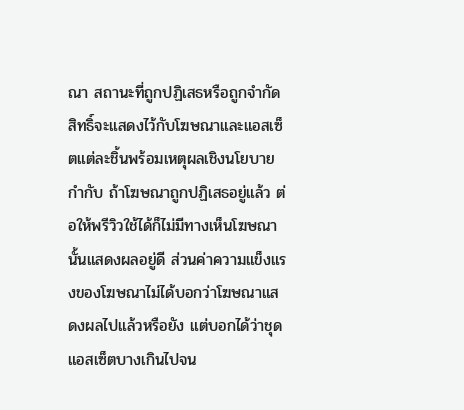ณา สถานะที่ถูกปฏิเสธหรือถูกจำกัดสิทธิ์จะแสดงไว้กับโฆษณาและแอสเซ็ตแต่ละชิ้นพร้อมเหตุผลเชิงนโยบายกำกับ ถ้าโฆษณาถูกปฏิเสธอยู่แล้ว ต่อให้พรีวิวใช้ได้ก็ไม่มีทางเห็นโฆษณานั้นแสดงผลอยู่ดี ส่วนค่าความแข็งแรงของโฆษณาไม่ได้บอกว่าโฆษณาแสดงผลไปแล้วหรือยัง แต่บอกได้ว่าชุดแอสเซ็ตบางเกินไปจน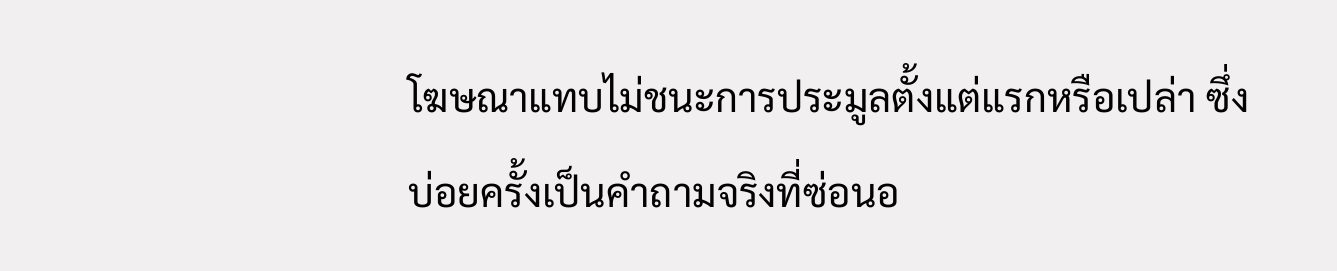โฆษณาแทบไม่ชนะการประมูลตั้งแต่แรกหรือเปล่า ซึ่งบ่อยครั้งเป็นคำถามจริงที่ซ่อนอ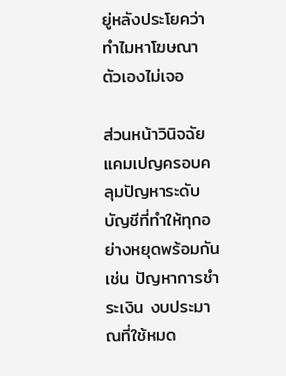ยู่หลังประโยคว่าทำไมหาโฆษณาตัวเองไม่เจอ

ส่วนหน้าวินิจฉัยแคมเปญครอบคลุมปัญหาระดับบัญชีที่ทำให้ทุกอย่างหยุดพร้อมกัน เช่น ปัญหาการชำระเงิน งบประมาณที่ใช้หมด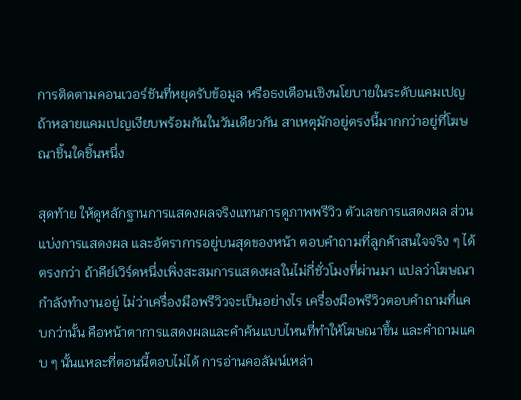การติดตามคอนเวอร์ชันที่หยุดรับข้อมูล หรือธงเตือนเชิงนโยบายในระดับแคมเปญ ถ้าหลายแคมเปญเงียบพร้อมกันในวันเดียวกัน สาเหตุมักอยู่ตรงนี้มากกว่าอยู่ที่โฆษณาชิ้นใดชิ้นหนึ่ง

สุดท้าย ให้ดูหลักฐานการแสดงผลจริงแทนการดูภาพพรีวิว ตัวเลขการแสดงผล ส่วนแบ่งการแสดงผล และอัตราการอยู่บนสุดของหน้า ตอบคำถามที่ลูกค้าสนใจจริง ๆ ได้ตรงกว่า ถ้าคีย์เวิร์ดหนึ่งเพิ่งสะสมการแสดงผลในไม่กี่ชั่วโมงที่ผ่านมา แปลว่าโฆษณากำลังทำงานอยู่ ไม่ว่าเครื่องมือพรีวิวจะเป็นอย่างไร เครื่องมือพรีวิวตอบคำถามที่แคบกว่านั้น คือหน้าตาการแสดงผลและคำค้นแบบไหนที่ทำให้โฆษณาขึ้น และคำถามแคบ ๆ นั้นแหละที่ตอนนี้ตอบไม่ได้ การอ่านคอลัมน์เหล่า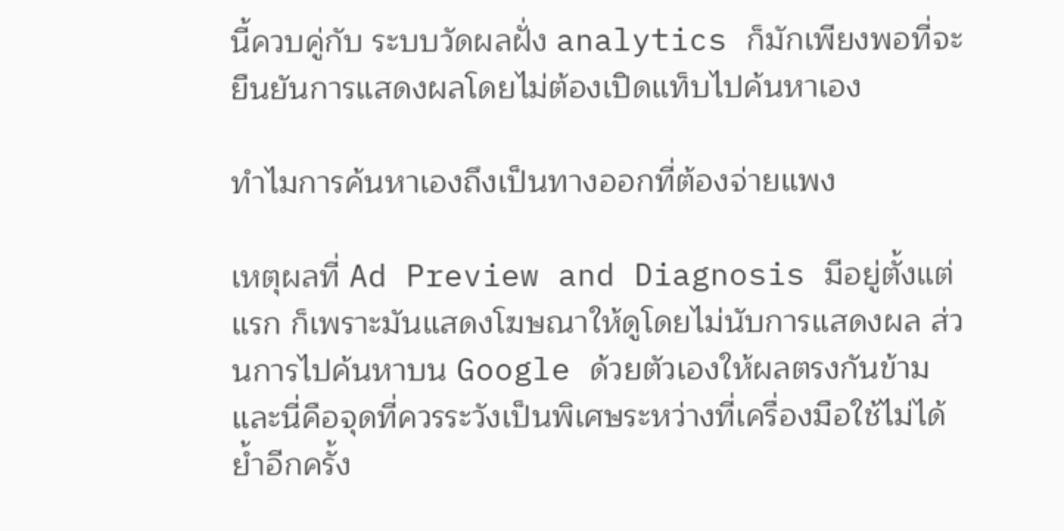นี้ควบคู่กับ ระบบวัดผลฝั่ง analytics ก็มักเพียงพอที่จะยืนยันการแสดงผลโดยไม่ต้องเปิดแท็บไปค้นหาเอง

ทำไมการค้นหาเองถึงเป็นทางออกที่ต้องจ่ายแพง

เหตุผลที่ Ad Preview and Diagnosis มีอยู่ตั้งแต่แรก ก็เพราะมันแสดงโฆษณาให้ดูโดยไม่นับการแสดงผล ส่วนการไปค้นหาบน Google ด้วยตัวเองให้ผลตรงกันข้าม และนี่คือจุดที่ควรระวังเป็นพิเศษระหว่างที่เครื่องมือใช้ไม่ได้ ย้ำอีกครั้ง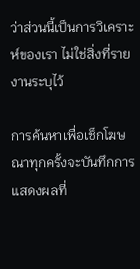ว่าส่วนนี้เป็นการวิเคราะห์ของเรา ไม่ใช่สิ่งที่รายงานระบุไว้

การค้นหาเพื่อเช็กโฆษณาทุกครั้งจะบันทึกการแสดงผลที่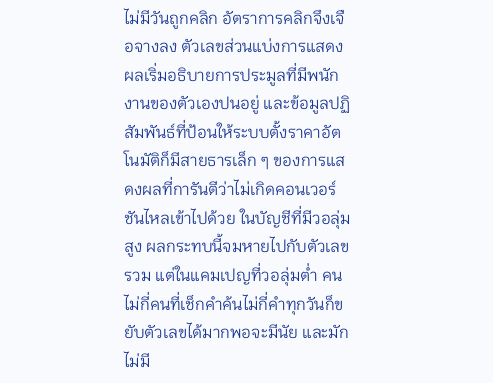ไม่มีวันถูกคลิก อัตราการคลิกจึงเจือจางลง ตัวเลขส่วนแบ่งการแสดงผลเริ่มอธิบายการประมูลที่มีพนักงานของตัวเองปนอยู่ และข้อมูลปฏิสัมพันธ์ที่ป้อนให้ระบบตั้งราคาอัตโนมัติก็มีสายธารเล็ก ๆ ของการแสดงผลที่การันตีว่าไม่เกิดคอนเวอร์ชันไหลเข้าไปด้วย ในบัญชีที่มีวอลุ่มสูง ผลกระทบนี้จมหายไปกับตัวเลขรวม แต่ในแคมเปญที่วอลุ่มต่ำ คนไม่กี่คนที่เช็กคำค้นไม่กี่คำทุกวันก็ขยับตัวเลขได้มากพอจะมีนัย และมักไม่มี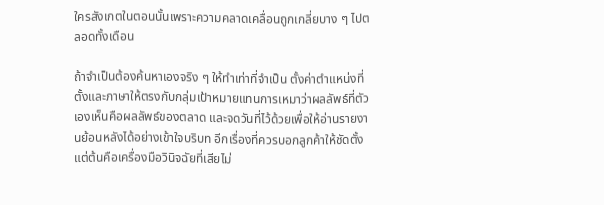ใครสังเกตในตอนนั้นเพราะความคลาดเคลื่อนถูกเกลี่ยบาง ๆ ไปตลอดทั้งเดือน

ถ้าจำเป็นต้องค้นหาเองจริง ๆ ให้ทำเท่าที่จำเป็น ตั้งค่าตำแหน่งที่ตั้งและภาษาให้ตรงกับกลุ่มเป้าหมายแทนการเหมาว่าผลลัพธ์ที่ตัวเองเห็นคือผลลัพธ์ของตลาด และจดวันที่ไว้ด้วยเพื่อให้อ่านรายงานย้อนหลังได้อย่างเข้าใจบริบท อีกเรื่องที่ควรบอกลูกค้าให้ชัดตั้งแต่ต้นคือเครื่องมือวินิจฉัยที่เสียไม่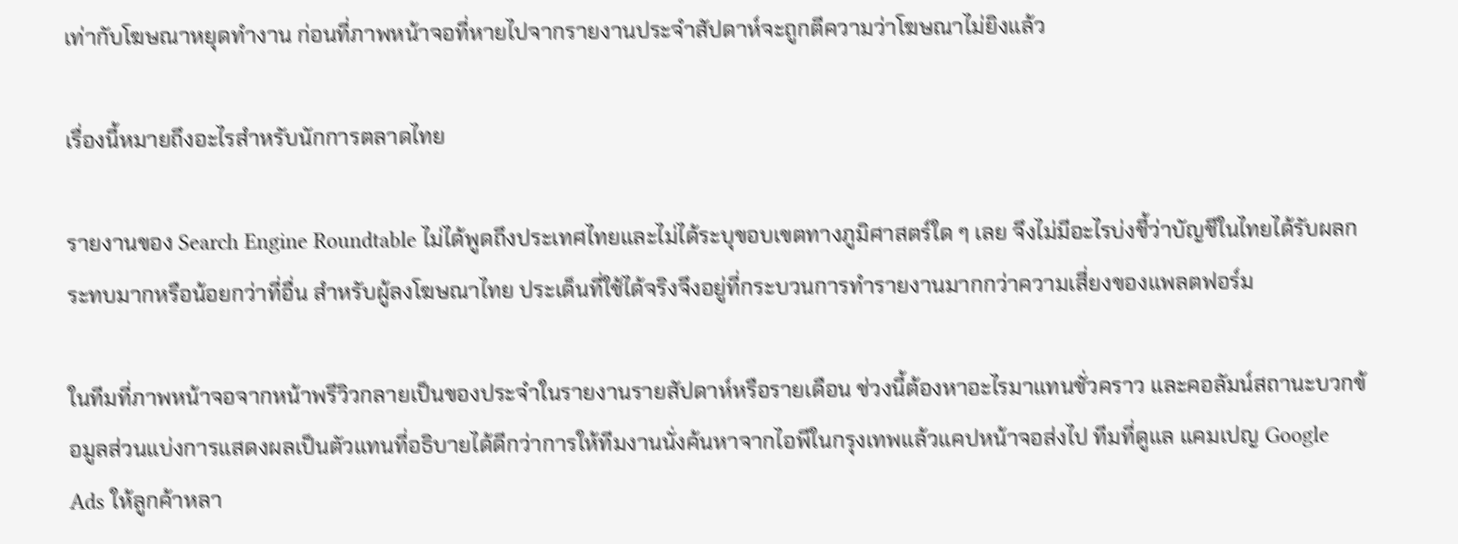เท่ากับโฆษณาหยุดทำงาน ก่อนที่ภาพหน้าจอที่หายไปจากรายงานประจำสัปดาห์จะถูกตีความว่าโฆษณาไม่ยิงแล้ว

เรื่องนี้หมายถึงอะไรสำหรับนักการตลาดไทย

รายงานของ Search Engine Roundtable ไม่ได้พูดถึงประเทศไทยและไม่ได้ระบุขอบเขตทางภูมิศาสตร์ใด ๆ เลย จึงไม่มีอะไรบ่งชี้ว่าบัญชีในไทยได้รับผลกระทบมากหรือน้อยกว่าที่อื่น สำหรับผู้ลงโฆษณาไทย ประเด็นที่ใช้ได้จริงจึงอยู่ที่กระบวนการทำรายงานมากกว่าความเสี่ยงของแพลตฟอร์ม

ในทีมที่ภาพหน้าจอจากหน้าพรีวิวกลายเป็นของประจำในรายงานรายสัปดาห์หรือรายเดือน ช่วงนี้ต้องหาอะไรมาแทนชั่วคราว และคอลัมน์สถานะบวกข้อมูลส่วนแบ่งการแสดงผลเป็นตัวแทนที่อธิบายได้ดีกว่าการให้ทีมงานนั่งค้นหาจากไอพีในกรุงเทพแล้วแคปหน้าจอส่งไป ทีมที่ดูแล แคมเปญ Google Ads ให้ลูกค้าหลา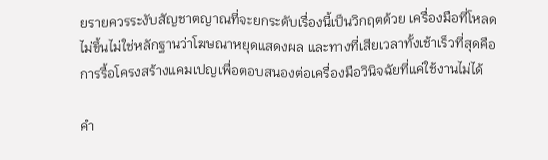ยรายควรระงับสัญชาตญาณที่จะยกระดับเรื่องนี้เป็นวิกฤตด้วย เครื่องมือที่โหลดไม่ขึ้นไม่ใช่หลักฐานว่าโฆษณาหยุดแสดงผล และทางที่เสียเวลาทั้งเช้าเร็วที่สุดคือการรื้อโครงสร้างแคมเปญเพื่อตอบสนองต่อเครื่องมือวินิจฉัยที่แค่ใช้งานไม่ได้

คำ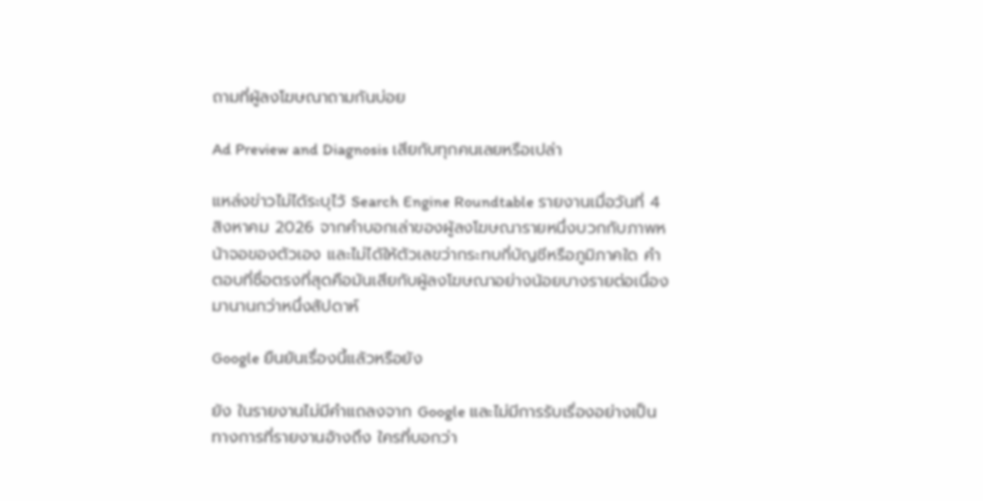ถามที่ผู้ลงโฆษณาถามกันบ่อย

Ad Preview and Diagnosis เสียกับทุกคนเลยหรือเปล่า

แหล่งข่าวไม่ได้ระบุไว้ Search Engine Roundtable รายงานเมื่อวันที่ 4 สิงหาคม 2026 จากคำบอกเล่าของผู้ลงโฆษณารายหนึ่งบวกกับภาพหน้าจอของตัวเอง และไม่ได้ให้ตัวเลขว่ากระทบกี่บัญชีหรือภูมิภาคใด คำตอบที่ซื่อตรงที่สุดคือมันเสียกับผู้ลงโฆษณาอย่างน้อยบางรายต่อเนื่องมานานกว่าหนึ่งสัปดาห์

Google ยืนยันเรื่องนี้แล้วหรือยัง

ยัง ในรายงานไม่มีคำแถลงจาก Google และไม่มีการรับเรื่องอย่างเป็นทางการที่รายงานอ้างถึง ใครที่บอกว่า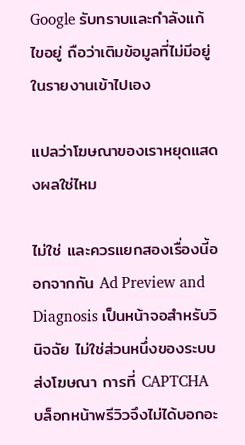Google รับทราบและกำลังแก้ไขอยู่ ถือว่าเติมข้อมูลที่ไม่มีอยู่ในรายงานเข้าไปเอง

แปลว่าโฆษณาของเราหยุดแสดงผลใช่ไหม

ไม่ใช่ และควรแยกสองเรื่องนี้ออกจากกัน Ad Preview and Diagnosis เป็นหน้าจอสำหรับวินิจฉัย ไม่ใช่ส่วนหนึ่งของระบบส่งโฆษณา การที่ CAPTCHA บล็อกหน้าพรีวิวจึงไม่ได้บอกอะ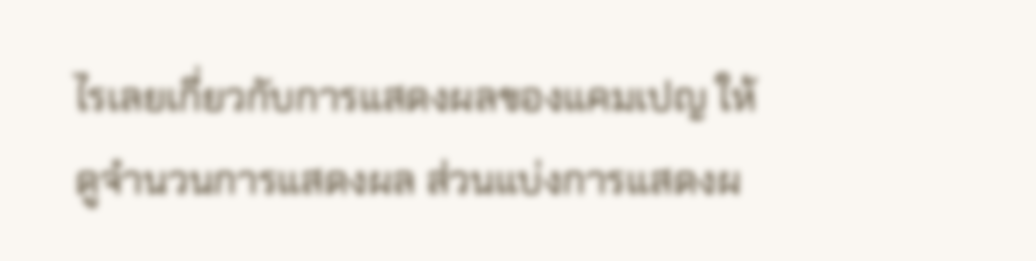ไรเลยเกี่ยวกับการแสดงผลของแคมเปญ ให้ดูจำนวนการแสดงผล ส่วนแบ่งการแสดงผ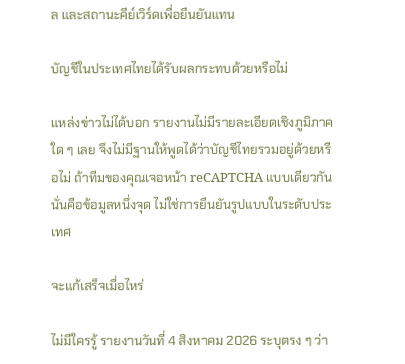ล และสถานะคีย์เวิร์ดเพื่อยืนยันแทน

บัญชีในประเทศไทยได้รับผลกระทบด้วยหรือไม่

แหล่งข่าวไม่ได้บอก รายงานไม่มีรายละเอียดเชิงภูมิภาคใด ๆ เลย จึงไม่มีฐานให้พูดได้ว่าบัญชีไทยรวมอยู่ด้วยหรือไม่ ถ้าทีมของคุณเจอหน้า reCAPTCHA แบบเดียวกัน นั่นคือข้อมูลหนึ่งจุด ไม่ใช่การยืนยันรูปแบบในระดับประเทศ

จะแก้เสร็จเมื่อไหร่

ไม่มีใครรู้ รายงานวันที่ 4 สิงหาคม 2026 ระบุตรง ๆ ว่า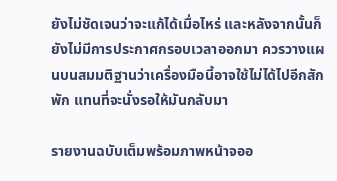ยังไม่ชัดเจนว่าจะแก้ได้เมื่อไหร่ และหลังจากนั้นก็ยังไม่มีการประกาศกรอบเวลาออกมา ควรวางแผนบนสมมติฐานว่าเครื่องมือนี้อาจใช้ไม่ได้ไปอีกสักพัก แทนที่จะนั่งรอให้มันกลับมา

รายงานฉบับเต็มพร้อมภาพหน้าจออ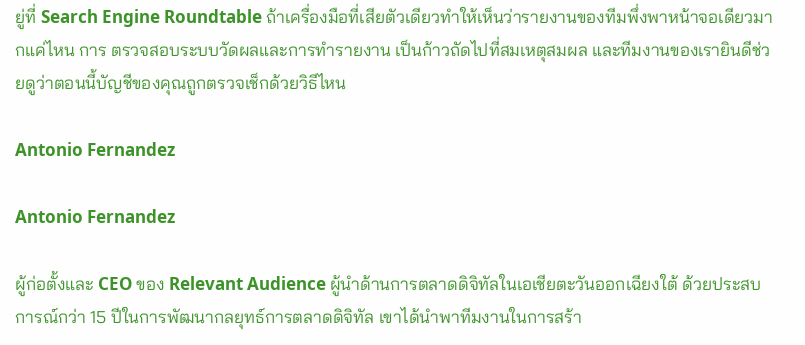ยู่ที่ Search Engine Roundtable ถ้าเครื่องมือที่เสียตัวเดียวทำให้เห็นว่ารายงานของทีมพึ่งพาหน้าจอเดียวมากแค่ไหน การ ตรวจสอบระบบวัดผลและการทำรายงาน เป็นก้าวถัดไปที่สมเหตุสมผล และทีมงานของเรายินดีช่วยดูว่าตอนนี้บัญชีของคุณถูกตรวจเช็กด้วยวิธีไหน

Antonio Fernandez

Antonio Fernandez

ผู้ก่อตั้งและ CEO ของ Relevant Audience ผู้นำด้านการตลาดดิจิทัลในเอเชียตะวันออกเฉียงใต้ ด้วยประสบการณ์กว่า 15 ปีในการพัฒนากลยุทธ์การตลาดดิจิทัล เขาได้นำพาทีมงานในการสร้า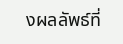งผลลัพธ์ที่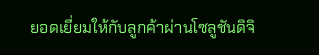ยอดเยี่ยมให้กับลูกค้าผ่านโซลูชันดิจิ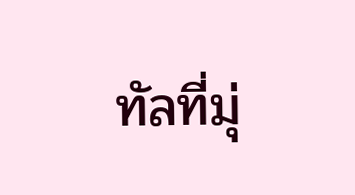ทัลที่มุ่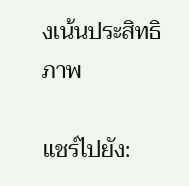งเน้นประสิทธิภาพ

แชร์ไปยัง: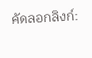คัดลอกลิงก์: